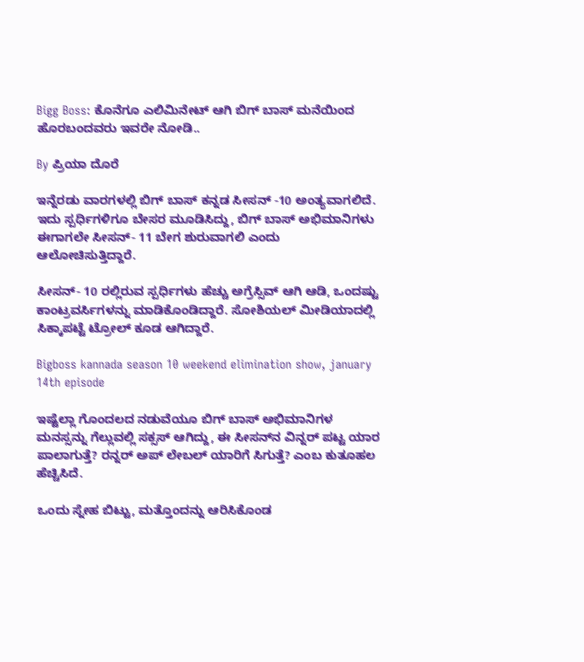Bigg Boss: ಕೊನೆಗೂ ಎಲಿಮಿನೇಟ್ ಆಗಿ ಬಿಗ್ ಬಾಸ್ ಮನೆಯಿಂದ ಹೊರಬಂದವರು ಇವರೇ ನೋಡಿ..

By ಪ್ರಿಯಾ ದೊರೆ

ಇನ್ನೆರಡು ವಾರಗಳಲ್ಲಿ ಬಿಗ್ ಬಾಸ್ ಕನ್ನಡ ಸೀಸನ್ -10 ಅಂತ್ಯವಾಗಲಿದೆ. ಇದು ಸ್ಪರ್ಧಿಗಳಿಗೂ ಬೇಸರ ಮೂಡಿಸಿದ್ದು, ಬಿಗ್ ಬಾಸ್ ಅಭಿಮಾನಿಗಳು ಈಗಾಗಲೇ ಸೀಸನ್- 11 ಬೇಗ ಶುರುವಾಗಲಿ ಎಂದು ಆಲೋಚಿಸುತ್ತಿದ್ದಾರೆ.

ಸೀಸನ್- 10 ರಲ್ಲಿರುವ ಸ್ಪರ್ಧಿಗಳು ಹೆಚ್ಚು ಅಗ್ರೆಸ್ಸಿವ್ ಆಗಿ ಆಡಿ, ಒಂದಷ್ಟು ಕಾಂಟ್ರವರ್ಸಿಗಳನ್ನು ಮಾಡಿಕೊಂಡಿದ್ದಾರೆ. ಸೋಶಿಯಲ್ ಮೀಡಿಯಾದಲ್ಲಿ ಸಿಕ್ಕಾಪಟ್ಟೆ ಟ್ರೋಲ್ ಕೂಡ ಆಗಿದ್ದಾರೆ.

Bigboss kannada season 10 weekend elimination show, january 14th episode

ಇಷ್ಟೆಲ್ಲಾ ಗೊಂದಲದ ನಡುವೆಯೂ ಬಿಗ್ ಬಾಸ್ ಅಭಿಮಾನಿಗಳ ಮನಸ್ಸನ್ನು ಗೆಲ್ಲುವಲ್ಲಿ ಸಕ್ಸಸ್ ಆಗಿದ್ದು, ಈ ಸೀಸನ್‌ನ ವಿನ್ನರ್ ಪಟ್ಟ ಯಾರ ಪಾಲಾಗುತ್ತೆ? ರನ್ನರ್ ಅಪ್ ಲೇಬಲ್ ಯಾರಿಗೆ ಸಿಗುತ್ತೆ? ಎಂಬ ಕುತೂಹಲ ಹೆಚ್ಚಿಸಿದೆ.

ಒಂದು ಸ್ನೇಹ ಬಿಟ್ಟು, ಮತ್ತೊಂದನ್ನು ಆರಿಸಿಕೊಂಡ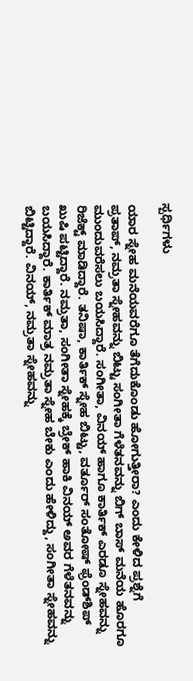ಸ್ಪರ್ಧಿಗಳು

ಯಾರ ಸ್ನೇಹ ಮನೆಯವರೆಗೂ ತೆಗೆದುಕೊಂಡು ಹೋಗುತ್ತೀರಾ? ಎಂದು ಕೇಳಿದ ಪ್ರಶ್ನೆಗೆ ಪ್ರತಾಪ್, ನಮ್ರತಾ ಸ್ನೇಹವನ್ನು ಬಿಟ್ಟು ಸಂಗೀತಾ ಗೆಳೆತನವನ್ನು ಬಿಗ್ ಬಾಸ್ ಮನೆಯ ಹೊರಗೂ ಮುಂದುವರೆಸಲು ಬಯಸಿದ್ದಾರೆ. ಸಂಗೀತಾ, ವಿನಯ್ ಹಾಗೂ ಕಾರ್ತಿಕ್ ಎರಡೂ ಸ್ನೇಹವನ್ನು ರಿಜೆಕ್ಟ್ ಮಾಡಿದ್ದಾರೆ. ತನಿಷಾ, ಕಾರ್ತಿಕ್ ಸ್ನೇಹ ಬಿಟ್ಟು, ವರ್ತೂರ್ ಸಂತೋಷ್ ಫ್ರೆಂಡ್‌ಶಿಪ್ ಖುಷಿ ಪಟ್ಟಿದ್ದಾರೆ. ನಮ್ರತಾ, ಸಂಗೀತಾ ಸ್ನೇಹಕ್ಕೆ ಬ್ರೇಕ್ ಹಾಕಿ ವಿನಯ್ ಅವರ ಗೆಳೆತನವನ್ನು ಬಯಸಿದ್ದಾರೆ. ಕಾರ್ತಿಕ್ ಮಾತ್ರ ನಮ್ರತಾ ಸ್ನೇಹ ಬೇಕು ಎಂದು ಹೇಳಿದ್ದು, ಸಂಗೀತಾ ಸ್ನೇಹವನ್ನು ಬಿಟ್ಟಿದ್ದಾರೆ. ವಿನಯ್, ನಮ್ರತಾ ಸ್ನೇಹವನ್ನು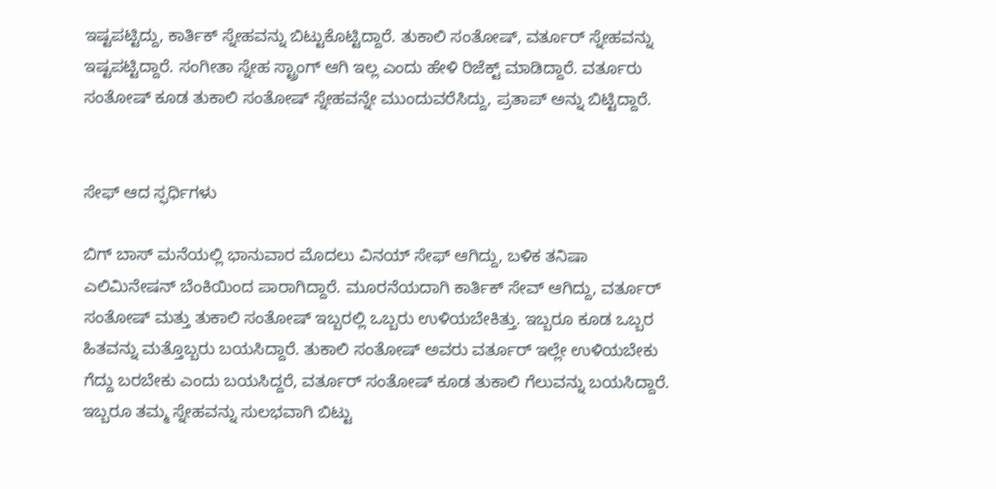ಇಷ್ಟಪಟ್ಟಿದ್ದು, ಕಾರ್ತಿಕ್ ಸ್ನೇಹವನ್ನು ಬಿಟ್ಟುಕೊಟ್ಟಿದ್ದಾರೆ. ತುಕಾಲಿ ಸಂತೋಷ್, ವರ್ತೂರ್ ಸ್ನೇಹವನ್ನು ಇಷ್ಟಪಟ್ಟಿದ್ದಾರೆ. ಸಂಗೀತಾ ಸ್ನೇಹ ಸ್ಟ್ರಾಂಗ್ ಆಗಿ ಇಲ್ಲ ಎಂದು ಹೇಳಿ ರಿಜೆಕ್ಟ್ ಮಾಡಿದ್ದಾರೆ. ವರ್ತೂರು ಸಂತೋಷ್ ಕೂಡ ತುಕಾಲಿ ಸಂತೋಷ್ ಸ್ನೇಹವನ್ನೇ ಮುಂದುವರೆಸಿದ್ದು, ಪ್ರತಾಪ್ ಅನ್ನು ಬಿಟ್ಟಿದ್ದಾರೆ.


ಸೇಫ್ ಆದ ಸ್ಫರ್ಧಿಗಳು

ಬಿಗ್ ಬಾಸ್ ಮನೆಯಲ್ಲಿ ಭಾನುವಾರ ಮೊದಲು ವಿನಯ್ ಸೇಫ್ ಆಗಿದ್ದು, ಬಳಿಕ ತನಿಷಾ ಎಲಿಮಿನೇಷನ್ ಬೆಂಕಿಯಿಂದ ಪಾರಾಗಿದ್ದಾರೆ. ಮೂರನೆಯದಾಗಿ ಕಾರ್ತಿಕ್ ಸೇವ್ ಆಗಿದ್ದು, ವರ್ತೂರ್ ಸಂತೋಷ್ ಮತ್ತು ತುಕಾಲಿ ಸಂತೋಷ್ ಇಬ್ಬರಲ್ಲಿ ಒಬ್ಬರು ಉಳಿಯಬೇಕಿತ್ತು. ಇಬ್ಬರೂ ಕೂಡ ಒಬ್ಬರ ಹಿತವನ್ನು ಮತ್ತೊಬ್ಬರು ಬಯಸಿದ್ದಾರೆ. ತುಕಾಲಿ ಸಂತೋಷ್ ಅವರು ವರ್ತೂರ್ ಇಲ್ಲೇ ಉಳಿಯಬೇಕು ಗೆದ್ದು ಬರಬೇಕು ಎಂದು ಬಯಸಿದ್ದರೆ, ವರ್ತೂರ್ ಸಂತೋಷ್ ಕೂಡ ತುಕಾಲಿ ಗೆಲುವನ್ನು ಬಯಸಿದ್ದಾರೆ. ಇಬ್ಬರೂ ತಮ್ಮ ಸ್ನೇಹವನ್ನು ಸುಲಭವಾಗಿ ಬಿಟ್ಟು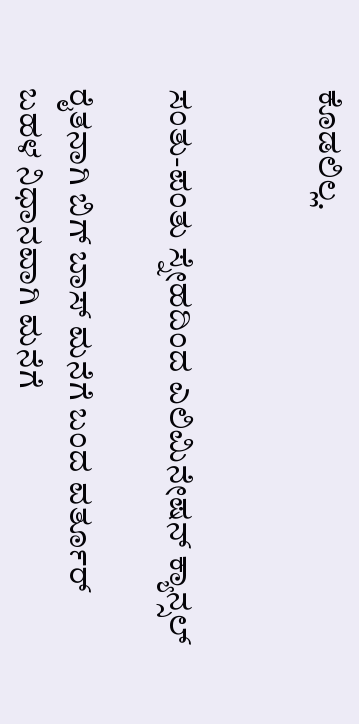ಕೊಡಲಿಲ್ಲ.


ಸಂತು-ಪಂತು ಸ್ನೇಹದಿಂದ ಎಲಿಮಿನೇಷನ್ ಕ್ಯಾನ್ಸಲ್

ರೈತನಾಗಿ ಬಿಗ್ ಬಾಸ್ ಮನೆಗೆ ಬಂದ ವರ್ತೂರ್ ಬಹಳ ನಿಧಾನವಾಗಿ ಮನೆಗೆ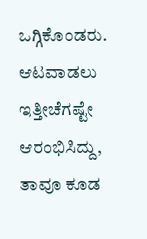ಒಗ್ಗಿಕೊಂಡರು. ಆಟವಾಡಲು ಇತ್ತೀಚೆಗಷ್ಟೇ ಆರಂಭಿಸಿದ್ದು, ತಾವೂ ಕೂಡ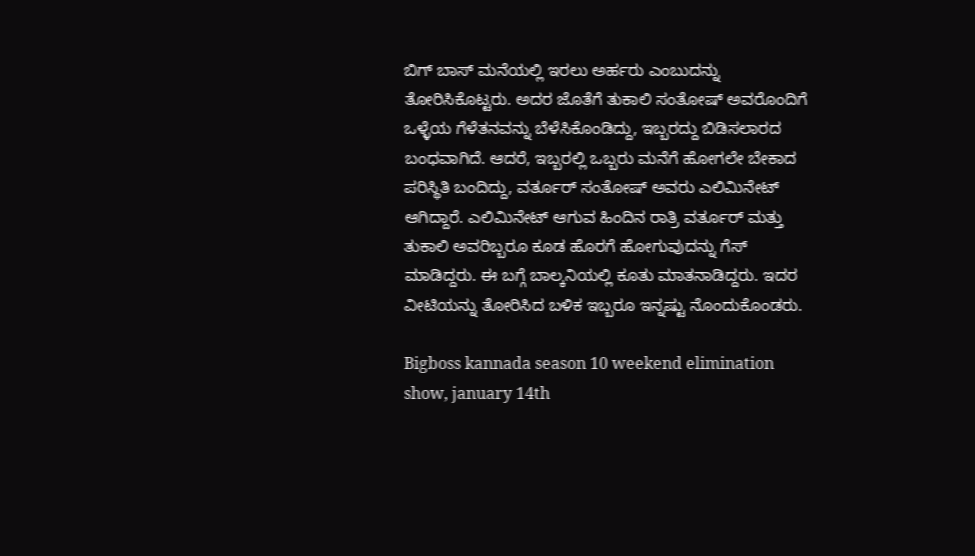ಬಿಗ್ ಬಾಸ್ ಮನೆಯಲ್ಲಿ ಇರಲು ಅರ್ಹರು ಎಂಬುದನ್ನು ತೋರಿಸಿಕೊಟ್ಟರು. ಅದರ ಜೊತೆಗೆ ತುಕಾಲಿ ಸಂತೋಷ್ ಅವರೊಂದಿಗೆ ಒಳ್ಳೆಯ ಗೆಳೆತನವನ್ನು ಬೆಳೆಸಿಕೊಂಡಿದ್ದು, ಇಬ್ಬರದ್ದು ಬಿಡಿಸಲಾರದ ಬಂಧವಾಗಿದೆ. ಆದರೆ, ಇಬ್ಬರಲ್ಲಿ ಒಬ್ಬರು ಮನೆಗೆ ಹೋಗಲೇ ಬೇಕಾದ ಪರಿಸ್ಥಿತಿ ಬಂದಿದ್ದು, ವರ್ತೂರ್ ಸಂತೋಷ್ ಅವರು ಎಲಿಮಿನೇಟ್ ಆಗಿದ್ದಾರೆ. ಎಲಿಮಿನೇಟ್ ಆಗುವ ಹಿಂದಿನ ರಾತ್ರಿ ವರ್ತೂರ್ ಮತ್ತು ತುಕಾಲಿ ಅವರಿಬ್ಬರೂ ಕೂಡ ಹೊರಗೆ ಹೋಗುವುದನ್ನು ಗೆಸ್ ಮಾಡಿದ್ದರು. ಈ ಬಗ್ಗೆ ಬಾಲ್ಕನಿಯಲ್ಲಿ ಕೂತು ಮಾತನಾಡಿದ್ದರು. ಇದರ ವೀಟಿಯನ್ನು ತೋರಿಸಿದ ಬಳಿಕ ಇಬ್ಬರೂ ಇನ್ನಷ್ಟು ನೊಂದುಕೊಂಡರು.

Bigboss kannada season 10 weekend elimination show, january 14th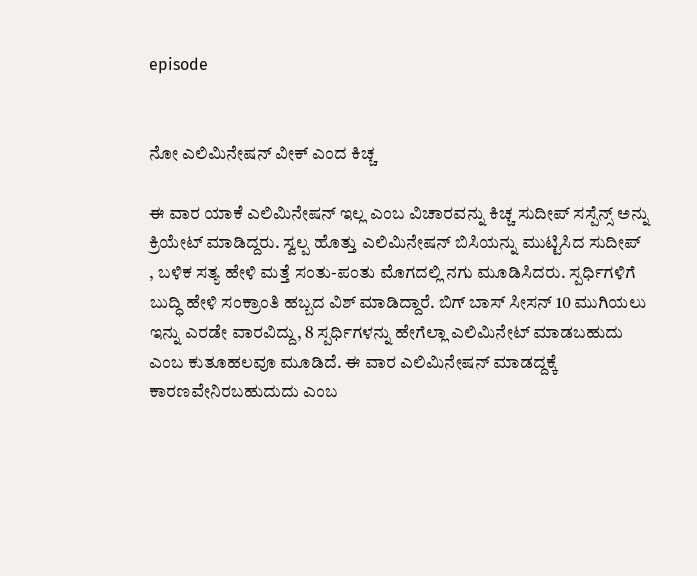episode


ನೋ ಎಲಿಮಿನೇಷನ್ ವೀಕ್ ಎಂದ ಕಿಚ್ಚ

ಈ ವಾರ ಯಾಕೆ ಎಲಿಮಿನೇಷನ್ ಇಲ್ಲ ಎಂಬ ವಿಚಾರವನ್ನು ಕಿಚ್ಚ ಸುದೀಪ್ ಸಸ್ಪೆನ್ಸ್ ಅನ್ನು ಕ್ರಿಯೇಟ್ ಮಾಡಿದ್ದರು. ಸ್ವಲ್ಪ ಹೊತ್ತು ಎಲಿಮಿನೇಷನ್ ಬಿಸಿಯನ್ನು ಮುಟ್ಟಿಸಿದ ಸುದೀಪ್ , ಬಳಿಕ ಸತ್ಯ ಹೇಳಿ ಮತ್ತೆ ಸಂತು-ಪಂತು ಮೊಗದಲ್ಲಿ ನಗು ಮೂಡಿಸಿದರು. ಸ್ಪರ್ಧಿಗಳಿಗೆ ಬುದ್ಧಿ ಹೇಳಿ ಸಂಕ್ರಾಂತಿ ಹಬ್ಬದ ವಿಶ್ ಮಾಡಿದ್ದಾರೆ. ಬಿಗ್ ಬಾಸ್ ಸೀಸನ್ 10 ಮುಗಿಯಲು ಇನ್ನು ಎರಡೇ ವಾರವಿದ್ದು, 8 ಸ್ಪರ್ಧಿಗಳನ್ನು ಹೇಗೆಲ್ಲಾ ಎಲಿಮಿನೇಟ್ ಮಾಡಬಹುದು ಎಂಬ ಕುತೂಹಲವೂ ಮೂಡಿದೆ. ಈ ವಾರ ಎಲಿಮಿನೇಷನ್ ಮಾಡದ್ದಕ್ಕೆ ಕಾರಣವೇನಿರಬಹುದುದು ಎಂಬ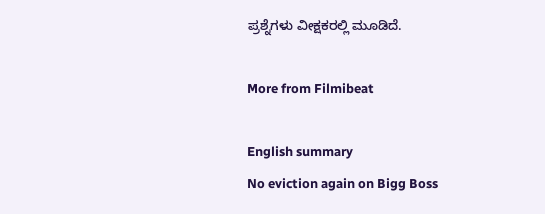ಪ್ರಶ್ನೆಗಳು ವೀಕ್ಷಕರಲ್ಲಿ ಮೂಡಿದೆ.

More from Filmibeat

English summary
No eviction again on Bigg Boss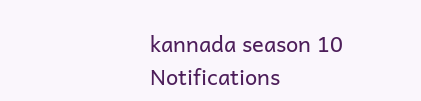kannada season 10
Notifications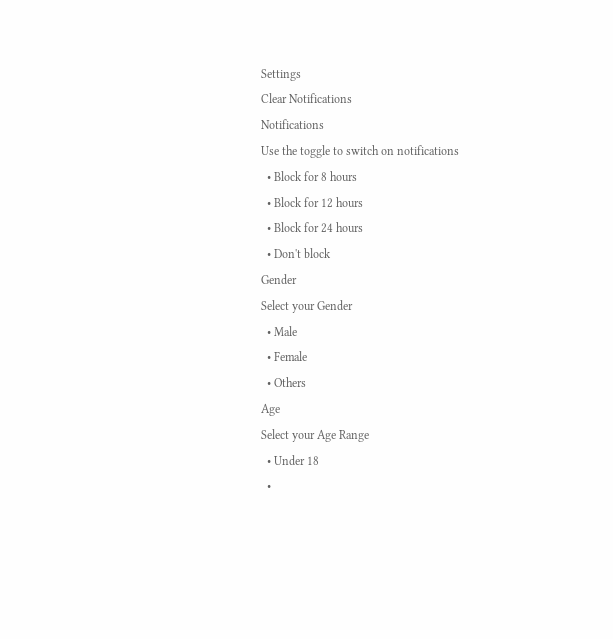Settings
Clear Notifications
Notifications
Use the toggle to switch on notifications
  • Block for 8 hours
  • Block for 12 hours
  • Block for 24 hours
  • Don't block
Gender
Select your Gender
  • Male
  • Female
  • Others
Age
Select your Age Range
  • Under 18
  •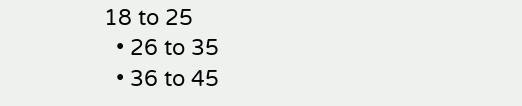18 to 25
  • 26 to 35
  • 36 to 45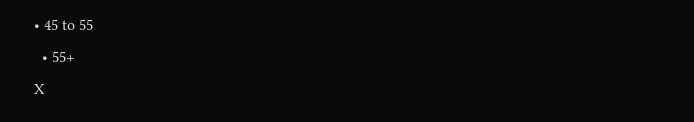• 45 to 55
  • 55+
X